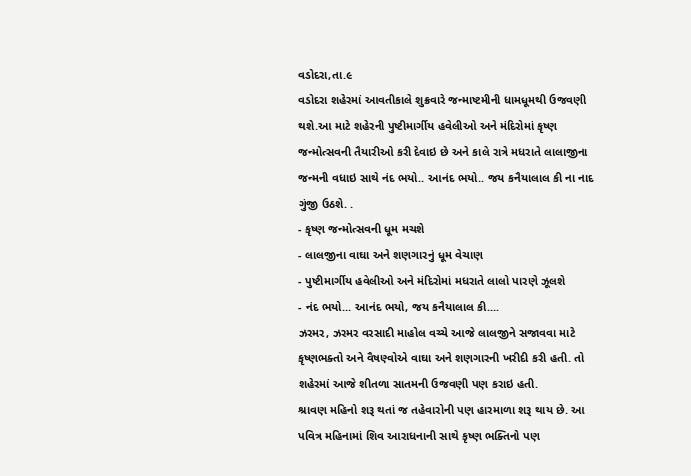વડોદરા,તા.૯
વડોદરા શહેરમાં આવતીકાલે શુક્રવારે જન્માષ્ટમીની ધામધૂમથી ઉજવણી થશે.આ માટે શહેરની પુષ્ટીમાર્ગીય હવેલીઓ અને મંદિરોમાં કૃષ્ણ જન્મોત્સવની તૈયારીઓ કરી દેવાઇ છે અને કાલે રાત્રે મધરાતે લાલાજીના જન્મની વધાઇ સાથે નંદ ભયો.. આનંદ ભયો.. જય કનૈયાલાલ કી ના નાદ ગુંજી ઉઠશે. .
- કૃષ્ણ જન્મોત્સવની ધૂમ મચશે
- લાલજીના વાઘા અને શણગારનું ધૂમ વેચાણ
- પુષ્ટીમાર્ગીય હવેલીઓ અને મંદિરોમાં મધરાતે લાલો પારણે ઝૂલશે
- નંદ ભયો... આનંદ ભયો, જય કનૈયાલાલ કી....
ઝરમર, ઝરમર વરસાદી માહોલ વચ્ચે આજે લાલજીને સજાવવા માટે કૃષ્ણભક્તો અને વૈષણ્વોએ વાઘા અને શણગારની ખરીદી કરી હતી. તો શહેરમાં આજે શીતળા સાતમની ઉજવણી પણ કરાઇ હતી.
શ્રાવણ મહિનો શરૂ થતાં જ તહેવારોની પણ હારમાળા શરૂ થાય છે. આ પવિત્ર મહિનામાં શિવ આરાધનાની સાથે કૃષ્ણ ભક્તિનો પણ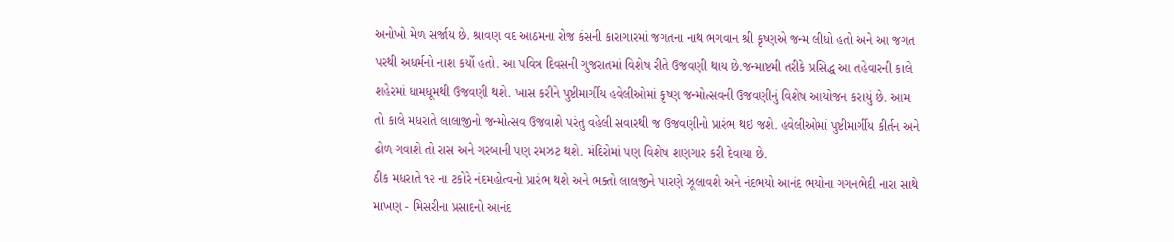અનોખો મેળ સર્જાય છે. શ્રાવણ વદ આઠમના રોજ કંસની કારાગારમાં જગતના નાથ ભગવાન શ્રી કૃષ્ણએ જન્મ લીધો હતો અને આ જગત પરથી અધર્મનો નાશ કર્યો હતો. આ પવિત્ર દિવસની ગુજરાતમાં વિશેષ રીતે ઉજવણી થાય છે.જન્માષ્ટમી તરીકે પ્રસિદ્ધ આ તહેવારની કાલે શહેરમાં ધામધૂમથી ઉજવણી થશે. ખાસ કરીને પુષ્ટીમાર્ગીય હવેલીઓમાં કૃષ્ણ જન્મોત્સવની ઉજવણીનું વિશેષ આયોજન કરાયું છે. આમ તો કાલે મધરાતે લાલાજીનો જન્મોત્સવ ઉજવાશે પરંતુ વહેલી સવારથી જ ઉજવણીનો પ્રારંભ થઇ જશે. હવેલીઓમાં પુષ્ટીમાર્ગીય કીર્તન અને ઢોળ ગવાશે તો રાસ અને ગરબાની પણ રમઝટ થશે. મંદિરોમાં પણ વિશેષ શણગાર કરી દેવાયા છે.
ઠીક મધરાતે ૧૨ ના ટકોરે નંદમહોત્વનો પ્રારંભ થશે અને ભક્તો લાલજીને પારણે ઝૂલાવશે અને નંદભયો આનંદ ભયોના ગગનભેદી નારા સાથે માખણ - મિસરીના પ્રસાદનો આનંદ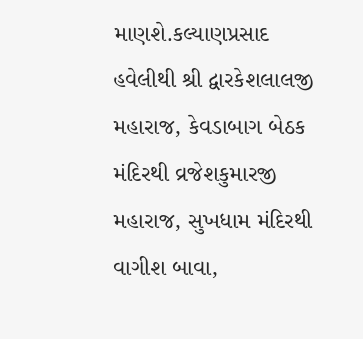માણશે.કલ્યાણપ્રસાદ હવેલીથી શ્રી દ્વારકેશલાલજી મહારાજ, કેવડાબાગ બેઠક મંદિરથી વ્રજેશકુમારજી મહારાજ, સુખધામ મંદિરથી વાગીશ બાવા,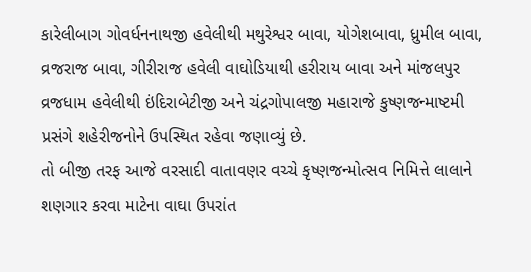કારેલીબાગ ગોવર્ધનનાથજી હવેલીથી મથુરેશ્વર બાવા, યોગેશબાવા, ધ્રુમીલ બાવા, વ્રજરાજ બાવા, ગીરીરાજ હવેલી વાઘોડિયાથી હરીરાય બાવા અને માંજલપુર વ્રજધામ હવેલીથી ઇંદિરાબેટીજી અને ચંદ્રગોપાલજી મહારાજે કુષ્ણજન્માષ્ટમી પ્રસંગે શહેરીજનોને ઉપસ્થિત રહેવા જણાવ્યું છે.
તો બીજી તરફ આજે વરસાદી વાતાવણર વચ્ચે કૃષ્ણજન્મોત્સવ નિમિત્તે લાલાને શણગાર કરવા માટેના વાઘા ઉપરાંત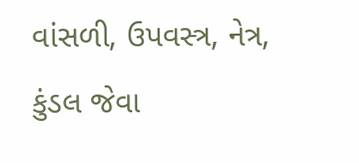વાંસળી, ઉપવસ્ત્ર, નેત્ર, કુંડલ જેવા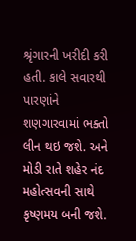શ્રૃંગારની ખરીદી કરી હતી. કાલે સવારથી પારણાંને શણગારવામાં ભક્તો લીન થઇ જશે. અને મોડી રાતે શહેર નંદ મહોત્સવની સાથે કૃષ્ણમય બની જશે.